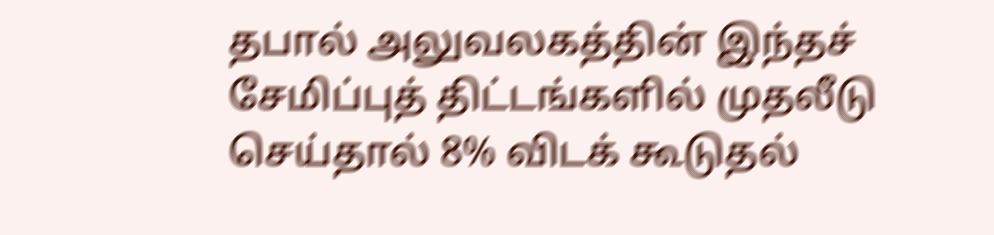தபால் அலுவலகத்தின் இந்தச் சேமிப்புத் திட்டங்களில் முதலீடு செய்தால் 8% விடக் கூடுதல்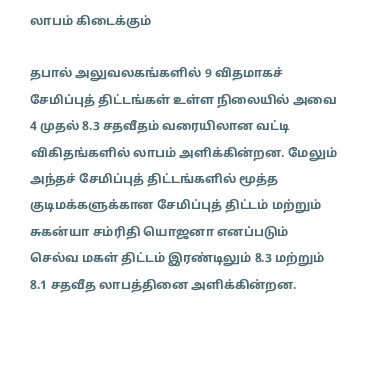லாபம் கிடைக்கும்

தபால் அலுவலகங்களில் 9 விதமாகச் சேமிப்புத் திட்டங்கள் உள்ள நிலையில் அவை 4 முதல் 8.3 சதவீதம் வரையிலான வட்டி விகிதங்களில் லாபம் அளிக்கின்றன. மேலும் அந்தச் சேமிப்புத் திட்டங்களில் மூத்த குடிமக்களுக்கான சேமிப்புத் திட்டம் மற்றும் சுகன்யா சம்ரிதி யொஜனா எனப்படும் செல்வ மகள் திட்டம் இரண்டிலும் 8.3 மற்றும் 8.1 சதவீத லாபத்தினை அளிக்கின்றன.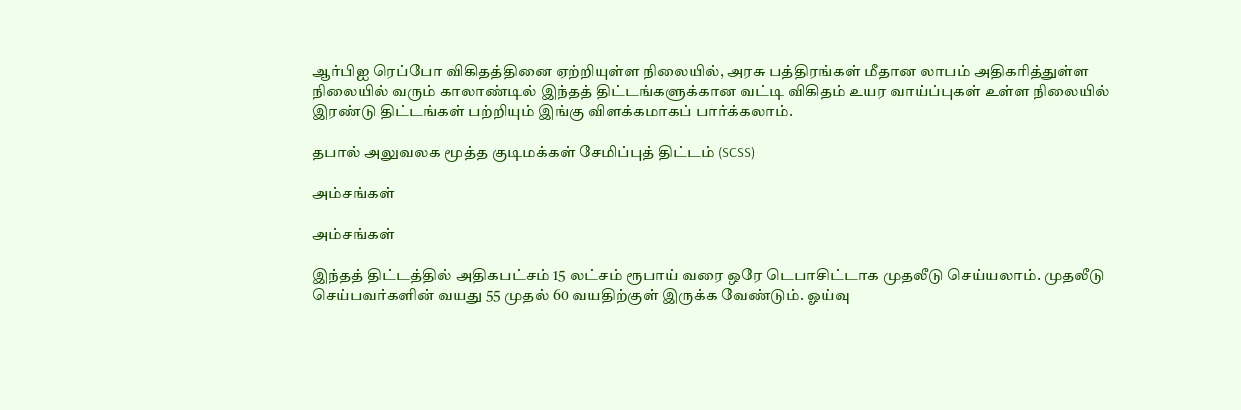ஆர்பிஐ ரெப்போ விகிதத்தினை ஏற்றியுள்ள நிலையில், அரசு பத்திரங்கள் மீதான லாபம் அதிகரித்துள்ள நிலையில் வரும் காலாண்டில் இந்தத் திட்டங்களுக்கான வட்டி விகிதம் உயர வாய்ப்புகள் உள்ள நிலையில் இரண்டு திட்டங்கள் பற்றியும் இங்கு விளக்கமாகப் பார்க்கலாம்.

தபால் அலுவலக மூத்த குடிமக்கள் சேமிப்புத் திட்டம் (SCSS)

அம்சங்கள்

அம்சங்கள்

இந்தத் திட்டத்தில் அதிகபட்சம் 15 லட்சம் ரூபாய் வரை ஒரே டெபாசிட்டாக முதலீடு செய்யலாம். முதலீடு செய்பவர்களின் வயது 55 முதல் 60 வயதிற்குள் இருக்க வேண்டும். ஓய்வு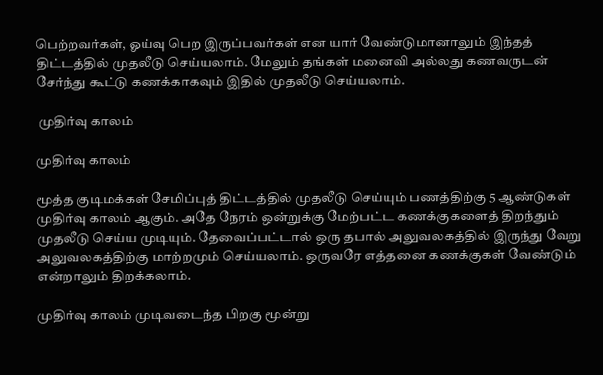பெற்றவர்கள், ஓய்வு பெற இருப்பவர்கள் என யார் வேண்டுமானாலும் இந்தத் திட்டத்தில் முதலீடு செய்யலாம். மேலும் தங்கள் மனைவி அல்லது கணவருடன் சேர்ந்து கூட்டு கணக்காகவும் இதில் முதலீடு செய்யலாம்.

 முதிர்வு காலம்

முதிர்வு காலம்

மூத்த குடிமக்கள் சேமிப்புத் திட்டத்தில் முதலீடு செய்யும் பணத்திற்கு 5 ஆண்டுகள் முதிர்வு காலம் ஆகும். அதே நேரம் ஒன்றுக்கு மேற்பட்ட கணக்குகளைத் திறந்தும் முதலீடு செய்ய முடியும். தேவைப்பட்டால் ஒரு தபால் அலுவலகத்தில் இருந்து வேறு அலுவலகத்திற்கு மாற்றமும் செய்யலாம். ஒருவரே எத்தனை கணக்குகள் வேண்டும் என்றாலும் திறக்கலாம்.

முதிர்வு காலம் முடிவடைந்த பிறகு மூன்று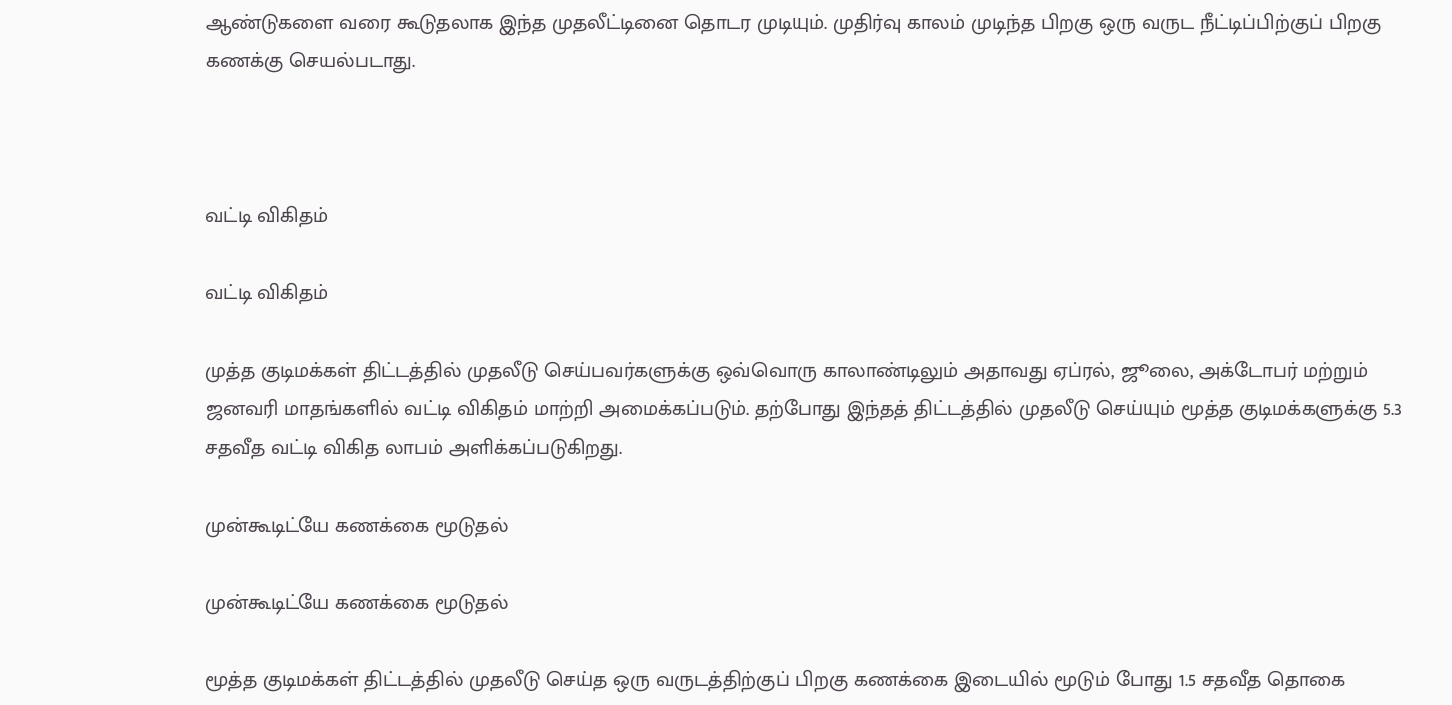ஆண்டுகளை வரை கூடுதலாக இந்த முதலீட்டினை தொடர முடியும். முதிர்வு காலம் முடிந்த பிறகு ஒரு வருட நீட்டிப்பிற்குப் பிறகு கணக்கு செயல்படாது.



வட்டி விகிதம்

வட்டி விகிதம்

முத்த குடிமக்கள் திட்டத்தில் முதலீடு செய்பவர்களுக்கு ஒவ்வொரு காலாண்டிலும் அதாவது ஏப்ரல், ஜூலை, அக்டோபர் மற்றும் ஜனவரி மாதங்களில் வட்டி விகிதம் மாற்றி அமைக்கப்படும். தற்போது இந்தத் திட்டத்தில் முதலீடு செய்யும் மூத்த குடிமக்களுக்கு 5.3 சதவீத வட்டி விகித லாபம் அளிக்கப்படுகிறது.

முன்கூடிட்யே கணக்கை மூடுதல்

முன்கூடிட்யே கணக்கை மூடுதல்

மூத்த குடிமக்கள் திட்டத்தில் முதலீடு செய்த ஒரு வருடத்திற்குப் பிறகு கணக்கை இடையில் மூடும் போது 1.5 சதவீத தொகை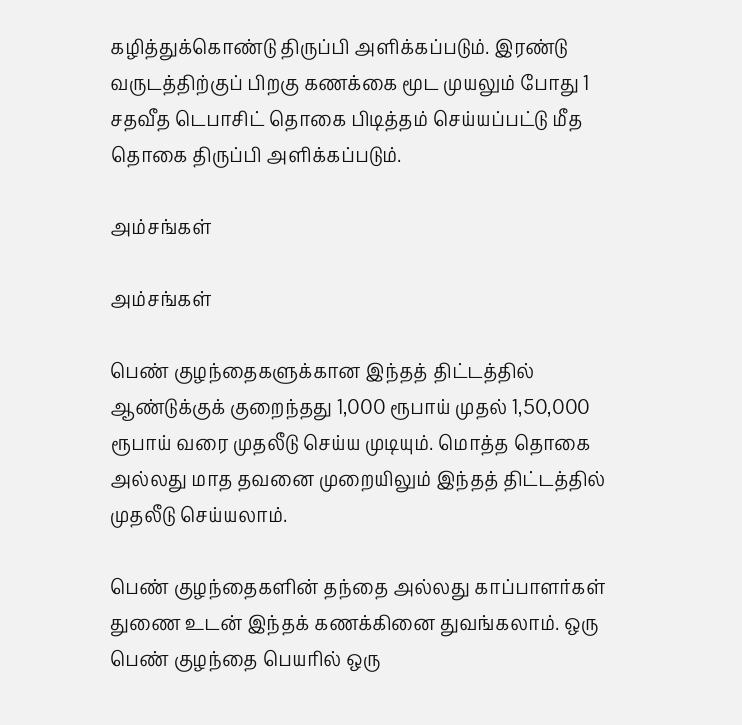கழித்துக்கொண்டு திருப்பி அளிக்கப்படும். இரண்டு வருடத்திற்குப் பிறகு கணக்கை மூட முயலும் போது 1 சதவீத டெபாசிட் தொகை பிடித்தம் செய்யப்பட்டு மீத தொகை திருப்பி அளிக்கப்படும்.

அம்சங்கள்

அம்சங்கள்

பெண் குழந்தைகளுக்கான இந்தத் திட்டத்தில் ஆண்டுக்குக் குறைந்தது 1,000 ரூபாய் முதல் 1,50,000 ரூபாய் வரை முதலீடு செய்ய முடியும். மொத்த தொகை அல்லது மாத தவனை முறையிலும் இந்தத் திட்டத்தில் முதலீடு செய்யலாம்.

பெண் குழந்தைகளின் தந்தை அல்லது காப்பாளர்கள் துணை உடன் இந்தக் கணக்கினை துவங்கலாம். ஒரு பெண் குழந்தை பெயரில் ஒரு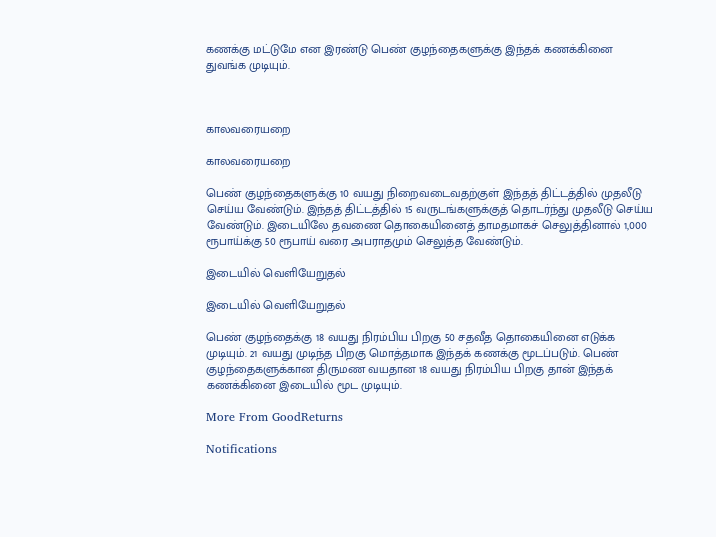கணக்கு மட்டுமே என இரண்டு பெண் குழந்தைகளுக்கு இந்தக் கணக்கினை துவங்க முடியும்.



காலவரையறை

காலவரையறை

பெண் குழந்தைகளுக்கு 10 வயது நிறைவடைவதற்குள் இந்தத் திட்டத்தில் முதலீடு செய்ய வேண்டும். இந்தத் திட்டத்தில் 15 வருடங்களுக்குத் தொடர்ந்து முதலீடு செய்ய வேண்டும். இடையிலே தவணை தொகையினைத் தாமதமாகச் செலுத்தினால் 1,000 ரூபாய்க்கு 50 ரூபாய் வரை அபராதமும் செலுத்த வேண்டும்.

இடையில் வெளியேறுதல்

இடையில் வெளியேறுதல்

பெண் குழந்தைக்கு 18 வயது நிரம்பிய பிறகு 50 சதவீத தொகையினை எடுக்க முடியும். 21 வயது முடிந்த பிறகு மொத்தமாக இந்தக் கணக்கு மூடப்படும். பெண் குழந்தைகளுக்கான திருமண வயதான 18 வயது நிரம்பிய பிறகு தான் இந்தக் கணக்கினை இடையில் மூட முடியும்.

More From GoodReturns

Notifications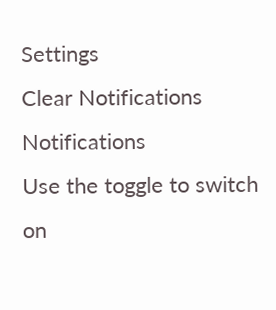Settings
Clear Notifications
Notifications
Use the toggle to switch on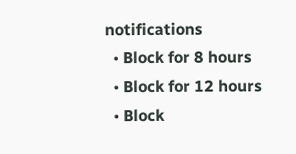notifications
  • Block for 8 hours
  • Block for 12 hours
  • Block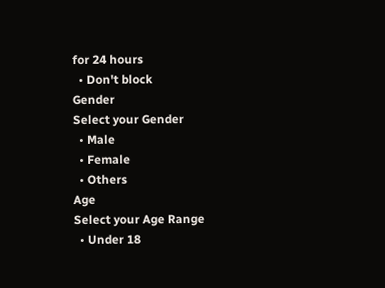for 24 hours
  • Don't block
Gender
Select your Gender
  • Male
  • Female
  • Others
Age
Select your Age Range
  • Under 18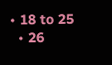• 18 to 25
  • 26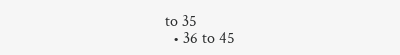to 35
  • 36 to 45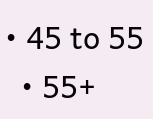• 45 to 55
  • 55+